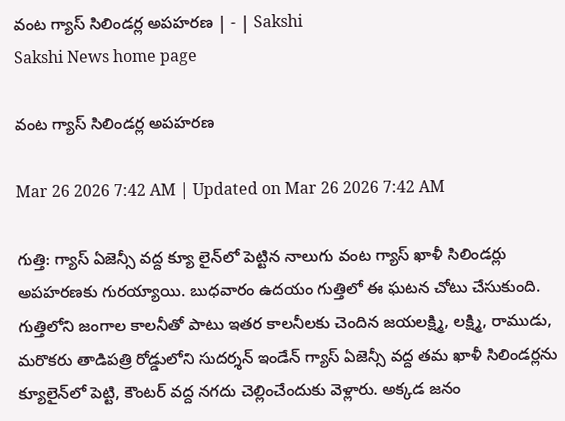వంట గ్యాస్‌ సిలిండర్ల అపహరణ | - | Sakshi
Sakshi News home page

వంట గ్యాస్‌ సిలిండర్ల అపహరణ

Mar 26 2026 7:42 AM | Updated on Mar 26 2026 7:42 AM

గుత్తి: గ్యాస్‌ ఏజెన్సీ వద్ద క్యూ లైన్‌లో పెట్టిన నాలుగు వంట గ్యాస్‌ ఖాళీ సిలిండర్లు అపహరణకు గురయ్యాయి. బుధవారం ఉదయం గుత్తిలో ఈ ఘటన చోటు చేసుకుంది. గుత్తిలోని జంగాల కాలనీతో పాటు ఇతర కాలనీలకు చెందిన జయలక్ష్మి, లక్ష్మి, రాముడు, మరొకరు తాడిపత్రి రోడ్డులోని సుదర్శన్‌ ఇండేన్‌ గ్యాస్‌ ఏజెన్సీ వద్ద తమ ఖాళీ సిలిండర్లను క్యూలైన్‌లో పెట్టి, కౌంటర్‌ వద్ద నగదు చెల్లించేందుకు వెళ్లారు. అక్కడ జనం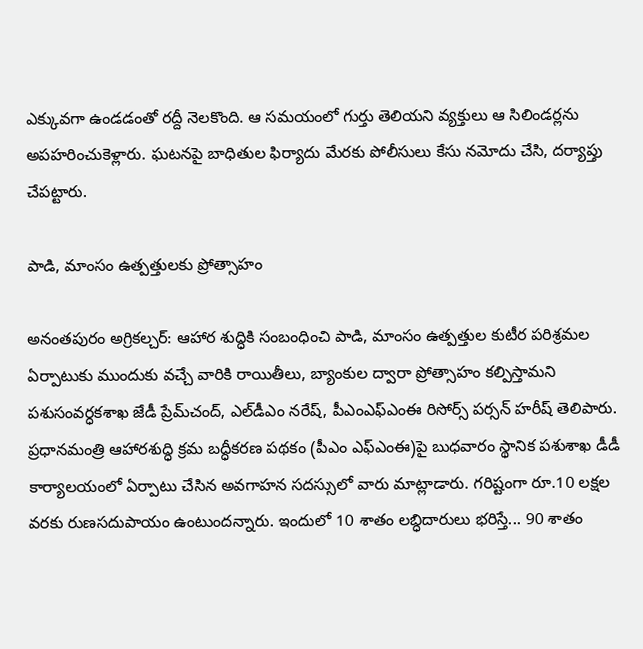ఎక్కువగా ఉండడంతో రద్దీ నెలకొంది. ఆ సమయంలో గుర్తు తెలియని వ్యక్తులు ఆ సిలిండర్లను అపహరించుకెళ్లారు. ఘటనపై బాధితుల ఫిర్యాదు మేరకు పోలీసులు కేసు నమోదు చేసి, దర్యాప్తు చేపట్టారు.

పాడి, మాంసం ఉత్పత్తులకు ప్రోత్సాహం

అనంతపురం అగ్రికల్చర్‌: ఆహార శుద్ధికి సంబంధించి పాడి, మాంసం ఉత్పత్తుల కుటీర పరిశ్రమల ఏర్పాటుకు ముందుకు వచ్చే వారికి రాయితీలు, బ్యాంకుల ద్వారా ప్రోత్సాహం కల్పిస్తామని పశుసంవర్ధకశాఖ జేడీ ప్రేమ్‌చంద్‌, ఎల్‌డీఎం నరేష్‌, పీఎంఎఫ్‌ఎంఈ రిసోర్స్‌ పర్సన్‌ హరీష్‌ తెలిపారు. ప్రధానమంత్రి ఆహారశుద్ధి క్రమ బద్ధీకరణ పథకం (పీఎం ఎఫ్‌ఎంఈ)పై బుధవారం స్థానిక పశుశాఖ డీడీ కార్యాలయంలో ఏర్పాటు చేసిన అవగాహన సదస్సులో వారు మాట్లాడారు. గరిష్టంగా రూ.10 లక్షల వరకు రుణసదుపాయం ఉంటుందన్నారు. ఇందులో 10 శాతం లబ్ధిదారులు భరిస్తే... 90 శాతం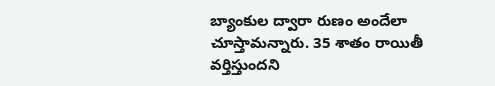బ్యాంకుల ద్వారా రుణం అందేలా చూస్తామన్నారు. 35 శాతం రాయితీ వర్తిస్తుందని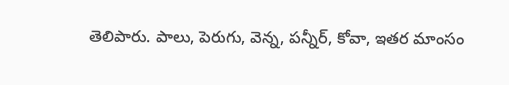తెలిపారు. పాలు, పెరుగు, వెన్న, పన్నీర్‌, కోవా, ఇతర మాంసం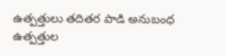ఉత్పత్తులు తదితర పాడి అనుబంధ ఉత్పత్తుల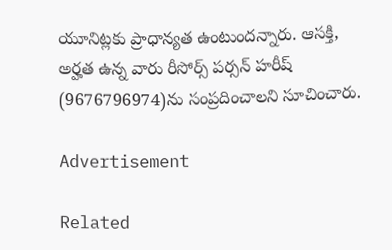యూనిట్లకు ప్రాధాన్యత ఉంటుందన్నారు. ఆసక్తి, అర్హత ఉన్న వారు రీసోర్స్‌ పర్సన్‌ హరీష్‌ (9676796974)ను సంప్రదించాలని సూచించారు.

Advertisement

Related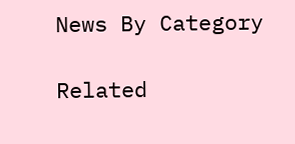News By Category

Related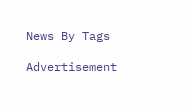News By Tags

Advertisement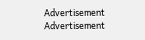Advertisement
Advertisement